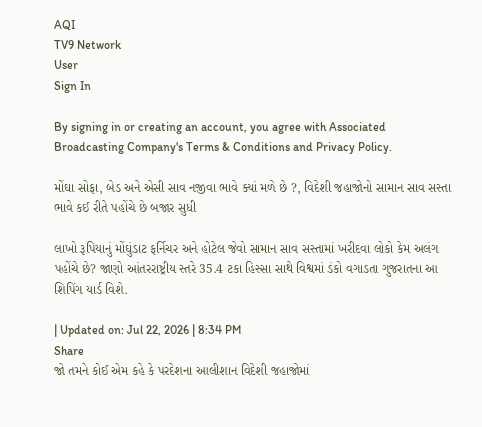AQI
TV9 Network
User
Sign In

By signing in or creating an account, you agree with Associated Broadcasting Company's Terms & Conditions and Privacy Policy.

મોંઘા સોફા, બેડ અને એસી સાવ નજીવા ભાવે ક્યાં મળે છે ?, વિદેશી જહાજોનો સામાન સાવ સસ્તા ભાવે કઈ રીતે પહોંચે છે બજાર સુધી

લાખો રૂપિયાનું મોંઘુંડાટ ફર્નિચર અને હોટેલ જેવો સામાન સાવ સસ્તામાં ખરીદવા લોકો કેમ અલંગ પહોંચે છે? જાણો આંતરરાષ્ટ્રીય સ્તરે 35.4 ટકા હિસ્સા સાથે વિશ્વમાં ડંકો વગાડતા ગુજરાતના આ શિપિંગ યાર્ડ વિશે.

| Updated on: Jul 22, 2026 | 8:34 PM
Share
જો તમને કોઈ એમ કહે કે પરદેશના આલીશાન વિદેશી જહાજોમાં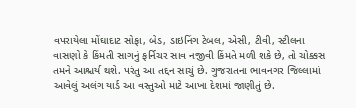વપરાયેલા મોંઘાદાટ સોફા, બેડ, ડાઇનિંગ ટેબલ, એસી, ટીવી, સ્ટીલના વાસણો કે કિંમતી સાગનું ફર્નિચર સાવ નજીવી કિંમતે મળી શકે છે, તો ચોક્કસ તમને આશ્ચર્ય થશે. પરંતુ આ તદ્દન સાચું છે. ગુજરાતના ભાવનગર જિલ્લામાં આવેલું અલંગ યાર્ડ આ વસ્તુઓ માટે આખા દેશમાં જાણીતું છે.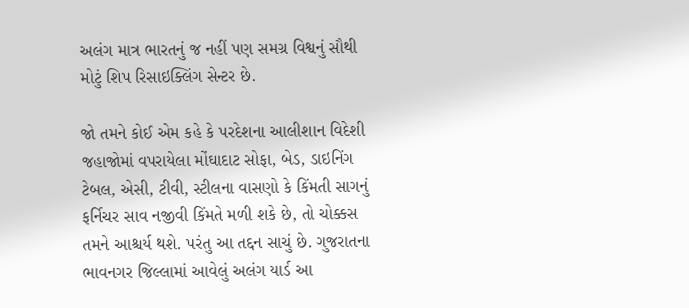અલંગ માત્ર ભારતનું જ નહીં પણ સમગ્ર વિશ્વનું સૌથી મોટું શિપ રિસાઇક્લિંગ સેન્ટર છે.

જો તમને કોઈ એમ કહે કે પરદેશના આલીશાન વિદેશી જહાજોમાં વપરાયેલા મોંઘાદાટ સોફા, બેડ, ડાઇનિંગ ટેબલ, એસી, ટીવી, સ્ટીલના વાસણો કે કિંમતી સાગનું ફર્નિચર સાવ નજીવી કિંમતે મળી શકે છે, તો ચોક્કસ તમને આશ્ચર્ય થશે. પરંતુ આ તદ્દન સાચું છે. ગુજરાતના ભાવનગર જિલ્લામાં આવેલું અલંગ યાર્ડ આ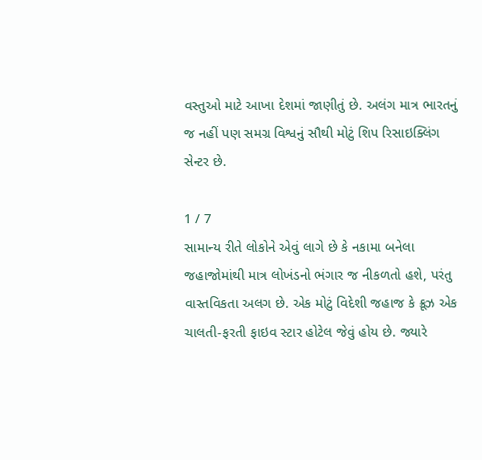વસ્તુઓ માટે આખા દેશમાં જાણીતું છે. અલંગ માત્ર ભારતનું જ નહીં પણ સમગ્ર વિશ્વનું સૌથી મોટું શિપ રિસાઇક્લિંગ સેન્ટર છે.

1 / 7
સામાન્ય રીતે લોકોને એવું લાગે છે કે નકામા બનેલા જહાજોમાંથી માત્ર લોખંડનો ભંગાર જ નીકળતો હશે, પરંતુ વાસ્તવિકતા અલગ છે. એક મોટું વિદેશી જહાજ કે ક્રૂઝ એક ચાલતી-ફરતી ફાઇવ સ્ટાર હોટેલ જેવું હોય છે. જ્યારે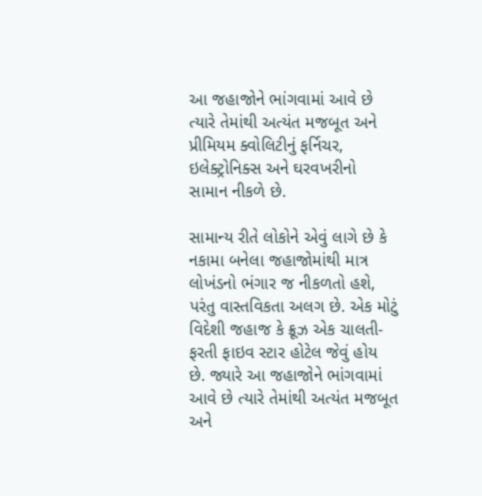આ જહાજોને ભાંગવામાં આવે છે ત્યારે તેમાંથી અત્યંત મજબૂત અને પ્રીમિયમ ક્વોલિટીનું ફર્નિચર, ઇલેક્ટ્રોનિક્સ અને ઘરવખરીનો સામાન નીકળે છે.

સામાન્ય રીતે લોકોને એવું લાગે છે કે નકામા બનેલા જહાજોમાંથી માત્ર લોખંડનો ભંગાર જ નીકળતો હશે, પરંતુ વાસ્તવિકતા અલગ છે. એક મોટું વિદેશી જહાજ કે ક્રૂઝ એક ચાલતી-ફરતી ફાઇવ સ્ટાર હોટેલ જેવું હોય છે. જ્યારે આ જહાજોને ભાંગવામાં આવે છે ત્યારે તેમાંથી અત્યંત મજબૂત અને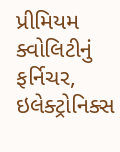પ્રીમિયમ ક્વોલિટીનું ફર્નિચર, ઇલેક્ટ્રોનિક્સ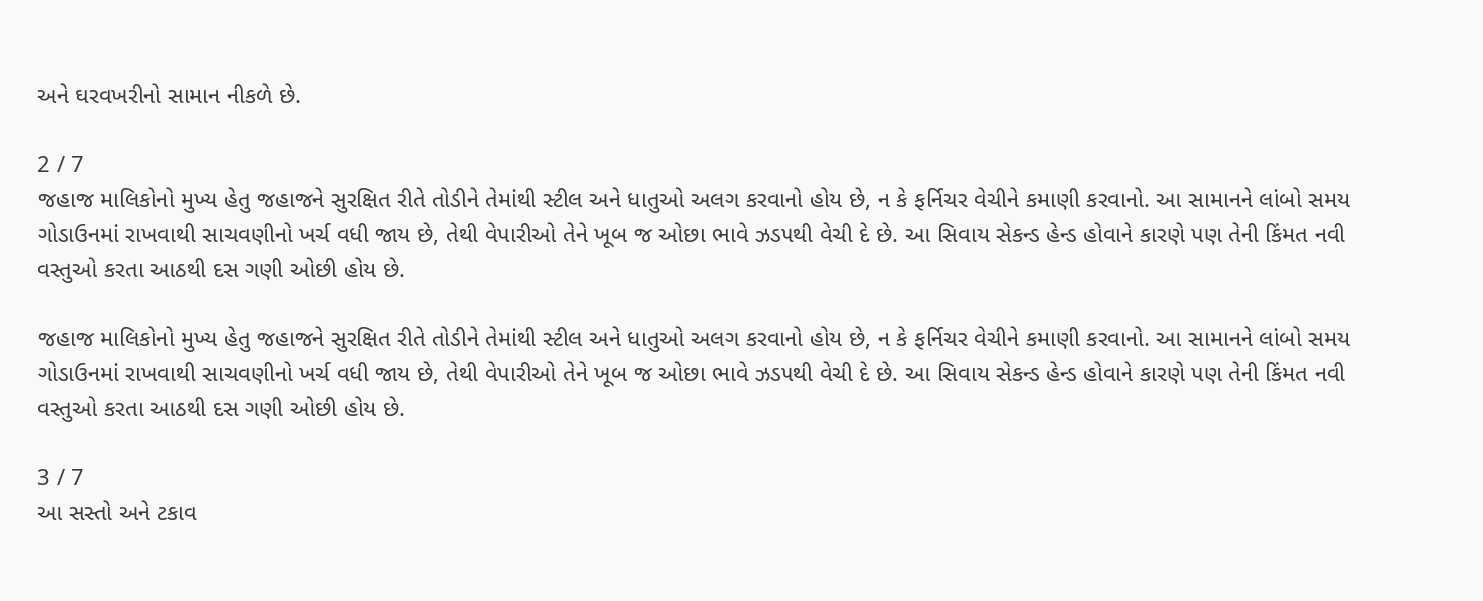અને ઘરવખરીનો સામાન નીકળે છે.

2 / 7
જહાજ માલિકોનો મુખ્ય હેતુ જહાજને સુરક્ષિત રીતે તોડીને તેમાંથી સ્ટીલ અને ધાતુઓ અલગ કરવાનો હોય છે, ન કે ફર્નિચર વેચીને કમાણી કરવાનો. આ સામાનને લાંબો સમય ગોડાઉનમાં રાખવાથી સાચવણીનો ખર્ચ વધી જાય છે, તેથી વેપારીઓ તેને ખૂબ જ ઓછા ભાવે ઝડપથી વેચી દે છે. આ સિવાય સેકન્ડ હેન્ડ હોવાને કારણે પણ તેની કિંમત નવી વસ્તુઓ કરતા આઠથી દસ ગણી ઓછી હોય છે.

જહાજ માલિકોનો મુખ્ય હેતુ જહાજને સુરક્ષિત રીતે તોડીને તેમાંથી સ્ટીલ અને ધાતુઓ અલગ કરવાનો હોય છે, ન કે ફર્નિચર વેચીને કમાણી કરવાનો. આ સામાનને લાંબો સમય ગોડાઉનમાં રાખવાથી સાચવણીનો ખર્ચ વધી જાય છે, તેથી વેપારીઓ તેને ખૂબ જ ઓછા ભાવે ઝડપથી વેચી દે છે. આ સિવાય સેકન્ડ હેન્ડ હોવાને કારણે પણ તેની કિંમત નવી વસ્તુઓ કરતા આઠથી દસ ગણી ઓછી હોય છે.

3 / 7
આ સસ્તો અને ટકાવ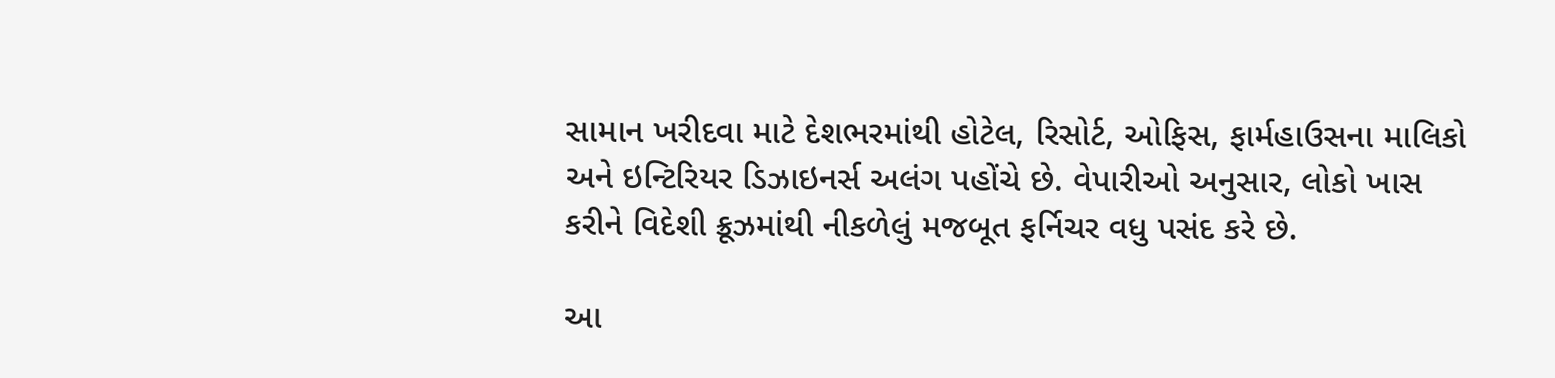સામાન ખરીદવા માટે દેશભરમાંથી હોટેલ, રિસોર્ટ, ઓફિસ, ફાર્મહાઉસના માલિકો અને ઇન્ટિરિયર ડિઝાઇનર્સ અલંગ પહોંચે છે. વેપારીઓ અનુસાર, લોકો ખાસ કરીને વિદેશી ક્રૂઝમાંથી નીકળેલું મજબૂત ફર્નિચર વધુ પસંદ કરે છે.

આ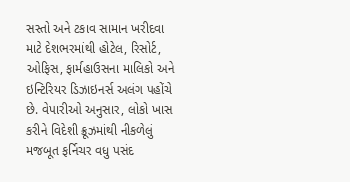સસ્તો અને ટકાવ સામાન ખરીદવા માટે દેશભરમાંથી હોટેલ, રિસોર્ટ, ઓફિસ, ફાર્મહાઉસના માલિકો અને ઇન્ટિરિયર ડિઝાઇનર્સ અલંગ પહોંચે છે. વેપારીઓ અનુસાર, લોકો ખાસ કરીને વિદેશી ક્રૂઝમાંથી નીકળેલું મજબૂત ફર્નિચર વધુ પસંદ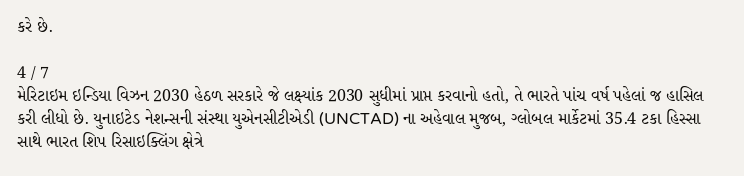કરે છે.

4 / 7
મેરિટાઇમ ઇન્ડિયા વિઝન 2030 હેઠળ સરકારે જે લક્ષ્યાંક 2030 સુધીમાં પ્રાપ્ત કરવાનો હતો, તે ભારતે પાંચ વર્ષ પહેલાં જ હાસિલ કરી લીધો છે. યુનાઇટેડ નેશન્સની સંસ્થા યુએનસીટીએડી (UNCTAD) ના અહેવાલ મુજબ, ગ્લોબલ માર્કેટમાં 35.4 ટકા હિસ્સા સાથે ભારત શિપ રિસાઇક્લિંગ ક્ષેત્રે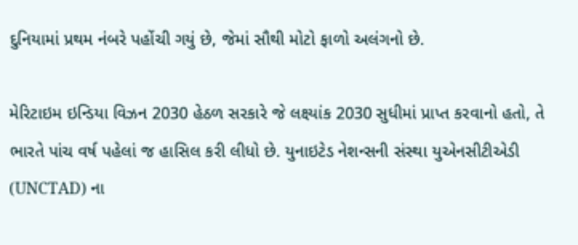દુનિયામાં પ્રથમ નંબરે પહોંચી ગયું છે, જેમાં સૌથી મોટો ફાળો અલંગનો છે.

મેરિટાઇમ ઇન્ડિયા વિઝન 2030 હેઠળ સરકારે જે લક્ષ્યાંક 2030 સુધીમાં પ્રાપ્ત કરવાનો હતો, તે ભારતે પાંચ વર્ષ પહેલાં જ હાસિલ કરી લીધો છે. યુનાઇટેડ નેશન્સની સંસ્થા યુએનસીટીએડી (UNCTAD) ના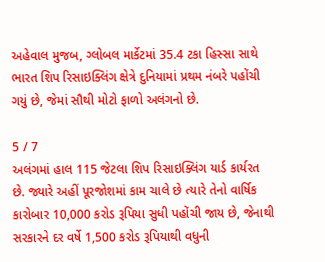અહેવાલ મુજબ, ગ્લોબલ માર્કેટમાં 35.4 ટકા હિસ્સા સાથે ભારત શિપ રિસાઇક્લિંગ ક્ષેત્રે દુનિયામાં પ્રથમ નંબરે પહોંચી ગયું છે, જેમાં સૌથી મોટો ફાળો અલંગનો છે.

5 / 7
અલંગમાં હાલ 115 જેટલા શિપ રિસાઇક્લિંગ યાર્ડ કાર્યરત છે. જ્યારે અહીં પૂરજોશમાં કામ ચાલે છે ત્યારે તેનો વાર્ષિક કારોબાર 10,000 કરોડ રૂપિયા સુધી પહોંચી જાય છે, જેનાથી સરકારને દર વર્ષે 1,500 કરોડ રૂપિયાથી વધુની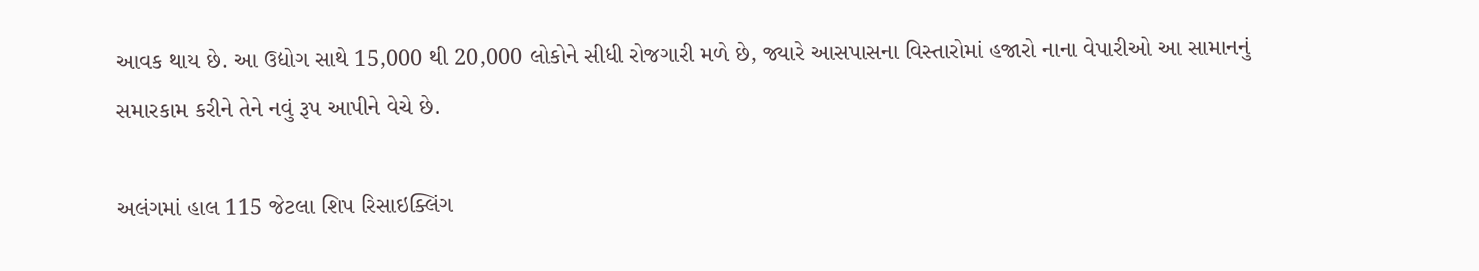આવક થાય છે. આ ઉદ્યોગ સાથે 15,000 થી 20,000 લોકોને સીધી રોજગારી મળે છે, જ્યારે આસપાસના વિસ્તારોમાં હજારો નાના વેપારીઓ આ સામાનનું સમારકામ કરીને તેને નવું રૂપ આપીને વેચે છે.

અલંગમાં હાલ 115 જેટલા શિપ રિસાઇક્લિંગ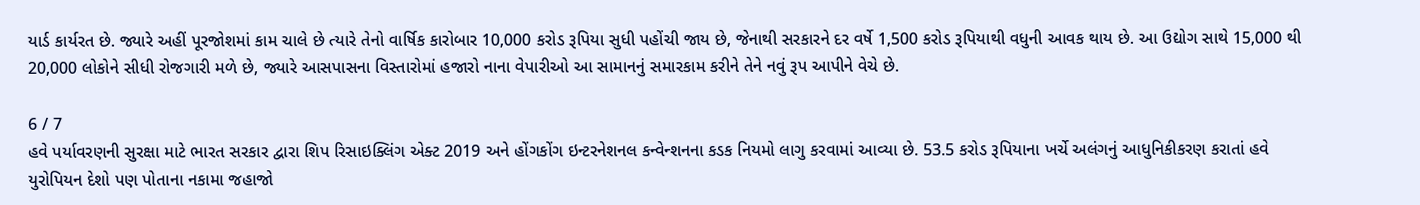યાર્ડ કાર્યરત છે. જ્યારે અહીં પૂરજોશમાં કામ ચાલે છે ત્યારે તેનો વાર્ષિક કારોબાર 10,000 કરોડ રૂપિયા સુધી પહોંચી જાય છે, જેનાથી સરકારને દર વર્ષે 1,500 કરોડ રૂપિયાથી વધુની આવક થાય છે. આ ઉદ્યોગ સાથે 15,000 થી 20,000 લોકોને સીધી રોજગારી મળે છે, જ્યારે આસપાસના વિસ્તારોમાં હજારો નાના વેપારીઓ આ સામાનનું સમારકામ કરીને તેને નવું રૂપ આપીને વેચે છે.

6 / 7
હવે પર્યાવરણની સુરક્ષા માટે ભારત સરકાર દ્વારા શિપ રિસાઇક્લિંગ એક્ટ 2019 અને હોંગકોંગ ઇન્ટરનેશનલ કન્વેન્શનના કડક નિયમો લાગુ કરવામાં આવ્યા છે. 53.5 કરોડ રૂપિયાના ખર્ચે અલંગનું આધુનિકીકરણ કરાતાં હવે યુરોપિયન દેશો પણ પોતાના નકામા જહાજો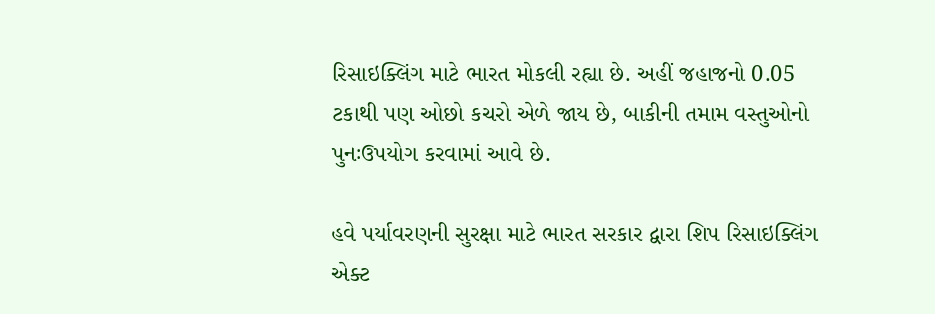રિસાઇક્લિંગ માટે ભારત મોકલી રહ્યા છે. અહીં જહાજનો 0.05 ટકાથી પણ ઓછો કચરો એળે જાય છે, બાકીની તમામ વસ્તુઓનો પુનઃઉપયોગ કરવામાં આવે છે.

હવે પર્યાવરણની સુરક્ષા માટે ભારત સરકાર દ્વારા શિપ રિસાઇક્લિંગ એક્ટ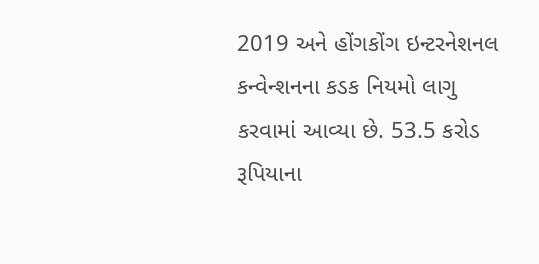2019 અને હોંગકોંગ ઇન્ટરનેશનલ કન્વેન્શનના કડક નિયમો લાગુ કરવામાં આવ્યા છે. 53.5 કરોડ રૂપિયાના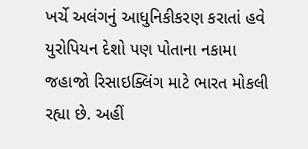ખર્ચે અલંગનું આધુનિકીકરણ કરાતાં હવે યુરોપિયન દેશો પણ પોતાના નકામા જહાજો રિસાઇક્લિંગ માટે ભારત મોકલી રહ્યા છે. અહીં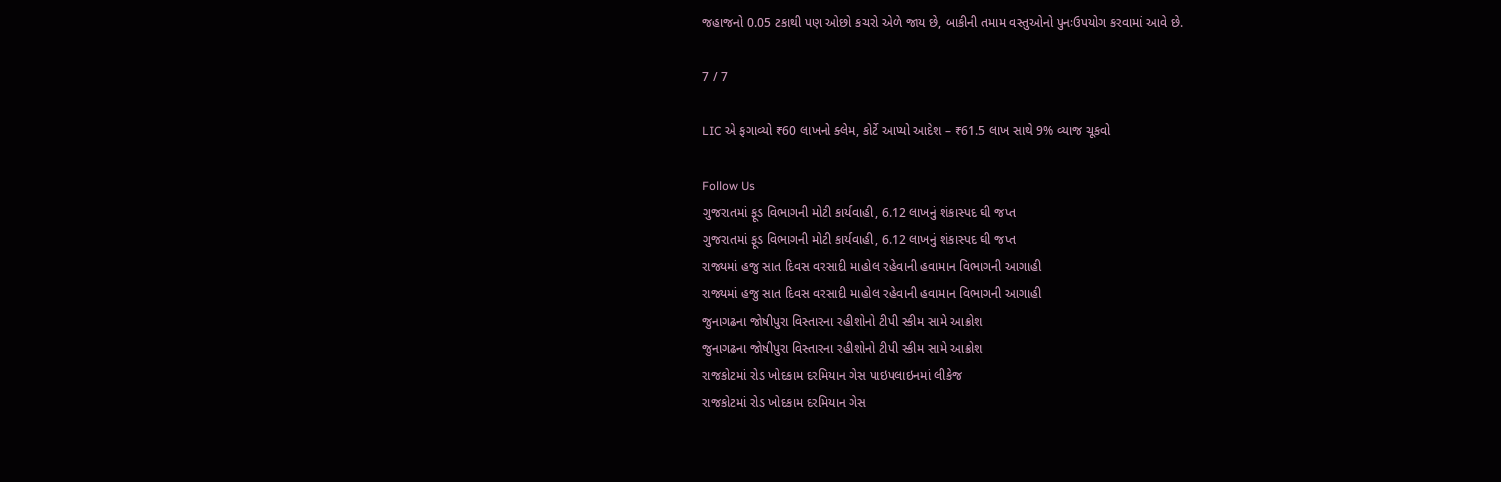જહાજનો 0.05 ટકાથી પણ ઓછો કચરો એળે જાય છે, બાકીની તમામ વસ્તુઓનો પુનઃઉપયોગ કરવામાં આવે છે.

7 / 7

LIC એ ફગાવ્યો ₹60 લાખનો ક્લેમ, કોર્ટે આપ્યો આદેશ – ₹61.5 લાખ સાથે 9% વ્યાજ ચૂકવો

Follow Us
ગુજરાતમાં ફૂડ વિભાગની મોટી કાર્યવાહી, 6.12 લાખનું શંકાસ્પદ ઘી જપ્ત
ગુજરાતમાં ફૂડ વિભાગની મોટી કાર્યવાહી, 6.12 લાખનું શંકાસ્પદ ઘી જપ્ત
રાજ્યમાં હજુ સાત દિવસ વરસાદી માહોલ રહેવાની હવામાન વિભાગની આગાહી
રાજ્યમાં હજુ સાત દિવસ વરસાદી માહોલ રહેવાની હવામાન વિભાગની આગાહી
જુનાગઢના જોષીપુરા વિસ્તારના રહીશોનો ટીપી સ્કીમ સામે આક્રોશ
જુનાગઢના જોષીપુરા વિસ્તારના રહીશોનો ટીપી સ્કીમ સામે આક્રોશ
રાજકોટમાં રોડ ખોદકામ દરમિયાન ગેસ પાઇપલાઇનમાં લીકેજ
રાજકોટમાં રોડ ખોદકામ દરમિયાન ગેસ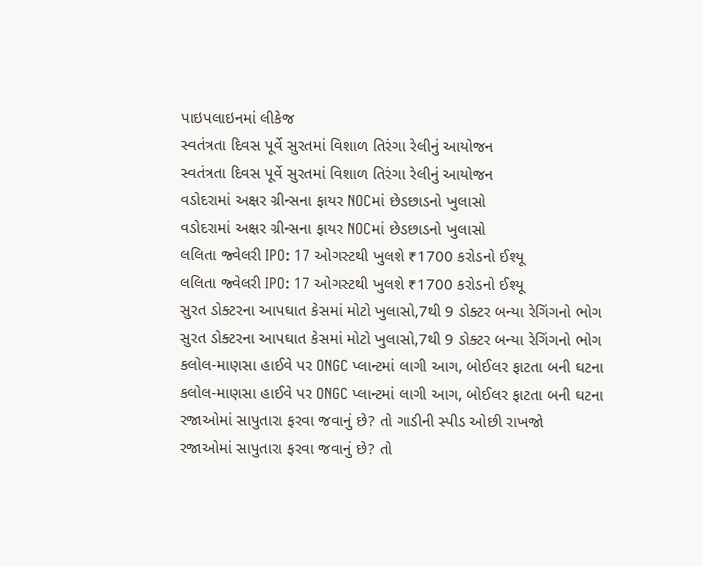પાઇપલાઇનમાં લીકેજ
સ્વતંત્રતા દિવસ પૂર્વે સુરતમાં વિશાળ તિરંગા રેલીનું આયોજન
સ્વતંત્રતા દિવસ પૂર્વે સુરતમાં વિશાળ તિરંગા રેલીનું આયોજન
વડોદરામાં અક્ષર ગ્રીન્સના ફાયર NOCમાં છેડછાડનો ખુલાસો
વડોદરામાં અક્ષર ગ્રીન્સના ફાયર NOCમાં છેડછાડનો ખુલાસો
લલિતા જ્વેલરી IPO: 17 ઓગસ્ટથી ખુલશે ₹1700 કરોડનો ઈશ્યૂ
લલિતા જ્વેલરી IPO: 17 ઓગસ્ટથી ખુલશે ₹1700 કરોડનો ઈશ્યૂ
સુરત ડોક્ટરના આપઘાત કેસમાં મોટો ખુલાસો,7થી 9 ડોક્ટર બન્યા રેગિંગનો ભોગ
સુરત ડોક્ટરના આપઘાત કેસમાં મોટો ખુલાસો,7થી 9 ડોક્ટર બન્યા રેગિંગનો ભોગ
કલોલ-માણસા હાઈવે પર ONGC પ્લાન્ટમાં લાગી આગ, બોઈલર ફાટતા બની ઘટના
કલોલ-માણસા હાઈવે પર ONGC પ્લાન્ટમાં લાગી આગ, બોઈલર ફાટતા બની ઘટના
રજાઓમાં સાપુતારા ફરવા જવાનું છે? તો ગાડીની સ્પીડ ઓછી રાખજો
રજાઓમાં સાપુતારા ફરવા જવાનું છે? તો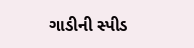ગાડીની સ્પીડ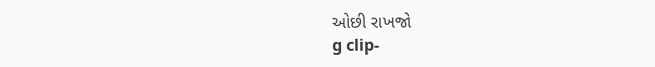ઓછી રાખજો
g clip-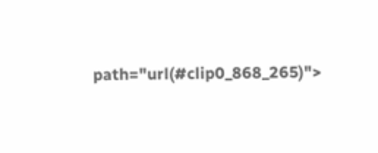path="url(#clip0_868_265)">